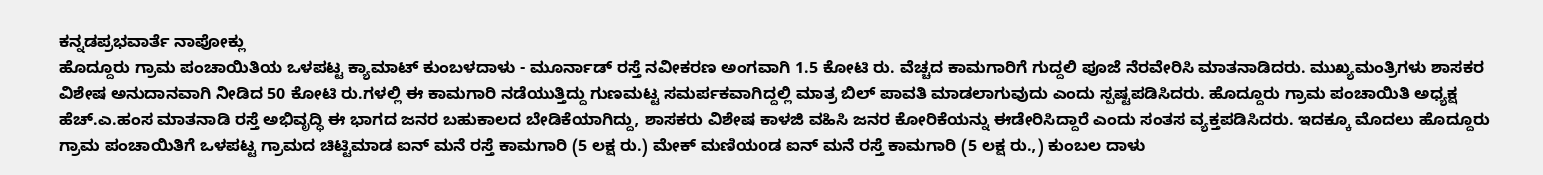ಕನ್ನಡಪ್ರಭವಾರ್ತೆ ನಾಪೋಕ್ಲು
ಹೊದ್ದೂರು ಗ್ರಾಮ ಪಂಚಾಯಿತಿಯ ಒಳಪಟ್ಟ ಕ್ಯಾಮಾಟ್ ಕುಂಬಳದಾಳು - ಮೂರ್ನಾಡ್ ರಸ್ತೆ ನವೀಕರಣ ಅಂಗವಾಗಿ 1.5 ಕೋಟಿ ರು. ವೆಚ್ಚದ ಕಾಮಗಾರಿಗೆ ಗುದ್ದಲಿ ಪೂಜೆ ನೆರವೇರಿಸಿ ಮಾತನಾಡಿದರು. ಮುಖ್ಯಮಂತ್ರಿಗಳು ಶಾಸಕರ ವಿಶೇಷ ಅನುದಾನವಾಗಿ ನೀಡಿದ 50 ಕೋಟಿ ರು.ಗಳಲ್ಲಿ ಈ ಕಾಮಗಾರಿ ನಡೆಯುತ್ತಿದ್ದು ಗುಣಮಟ್ಟ ಸಮರ್ಪಕವಾಗಿದ್ದಲ್ಲಿ ಮಾತ್ರ ಬಿಲ್ ಪಾವತಿ ಮಾಡಲಾಗುವುದು ಎಂದು ಸ್ಪಷ್ಟಪಡಿಸಿದರು. ಹೊದ್ದೂರು ಗ್ರಾಮ ಪಂಚಾಯಿತಿ ಅಧ್ಯಕ್ಷ ಹೆಚ್.ಎ.ಹಂಸ ಮಾತನಾಡಿ ರಸ್ತೆ ಅಭಿವೃದ್ಧಿ ಈ ಭಾಗದ ಜನರ ಬಹುಕಾಲದ ಬೇಡಿಕೆಯಾಗಿದ್ದು, ಶಾಸಕರು ವಿಶೇಷ ಕಾಳಜಿ ವಹಿಸಿ ಜನರ ಕೋರಿಕೆಯನ್ನು ಈಡೇರಿಸಿದ್ದಾರೆ ಎಂದು ಸಂತಸ ವ್ಯಕ್ತಪಡಿಸಿದರು. ಇದಕ್ಕೂ ಮೊದಲು ಹೊದ್ದೂರು ಗ್ರಾಮ ಪಂಚಾಯಿತಿಗೆ ಒಳಪಟ್ಟ ಗ್ರಾಮದ ಚಿಟ್ಟಿಮಾಡ ಐನ್ ಮನೆ ರಸ್ತೆ ಕಾಮಗಾರಿ (5 ಲಕ್ಷ ರು.) ಮೇಕ್ ಮಣಿಯoಡ ಐನ್ ಮನೆ ರಸ್ತೆ ಕಾಮಗಾರಿ (5 ಲಕ್ಷ ರು.,) ಕುಂಬಲ ದಾಳು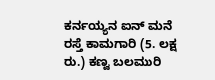ಕರ್ನಯ್ಯನ ಐನ್ ಮನೆ ರಸ್ತೆ ಕಾಮಗಾರಿ (5. ಲಕ್ಷ ರು.) ಕಣ್ವ ಬಲಮುರಿ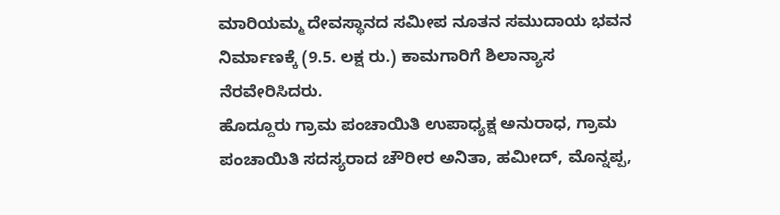ಮಾರಿಯಮ್ಮ ದೇವಸ್ಥಾನದ ಸಮೀಪ ನೂತನ ಸಮುದಾಯ ಭವನ ನಿರ್ಮಾಣಕ್ಕೆ (9.5. ಲಕ್ಷ ರು.) ಕಾಮಗಾರಿಗೆ ಶಿಲಾನ್ಯಾಸ ನೆರವೇರಿಸಿದರು.
ಹೊದ್ದೂರು ಗ್ರಾಮ ಪಂಚಾಯಿತಿ ಉಪಾಧ್ಯಕ್ಷ ಅನುರಾಧ, ಗ್ರಾಮ ಪಂಚಾಯಿತಿ ಸದಸ್ಯರಾದ ಚೌರೀರ ಅನಿತಾ, ಹಮೀದ್, ಮೊನ್ನಪ್ಪ,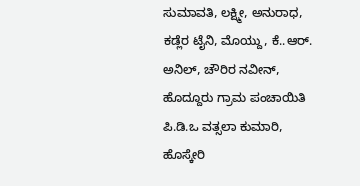ಸುಮಾವತಿ, ಲಕ್ಷ್ಮೀ, ಅನುರಾಧ, ಕಡ್ಲೆರ ಟೈನಿ, ಮೊಯ್ದು, ಕೆ..ಆರ್. ಅನಿಲ್, ಚೌರಿರ ನವೀನ್, ಹೊದ್ದೂರು ಗ್ರಾಮ ಪಂಚಾಯಿತಿ ಪಿ.ಡಿ.ಒ ವತ್ಸಲಾ ಕುಮಾರಿ, ಹೊಸ್ಕೇರಿ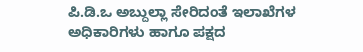ಪಿ.ಡಿ.ಒ ಅಬ್ದುಲ್ಲಾ ಸೇರಿದಂತೆ ಇಲಾಖೆಗಳ ಅಧಿಕಾರಿಗಳು ಹಾಗೂ ಪಕ್ಷದ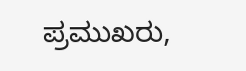ಪ್ರಮುಖರು,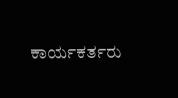ಕಾರ್ಯಕರ್ತರು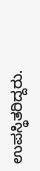ಉಪಸ್ಥಿತರಿದ್ದರು.